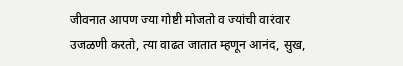जीवनात आपण ज्या गोष्टी मोजतो व ज्यांची वारंवार उजळणी करतो, त्या वाढत जातात म्हणून आनंद, सुख,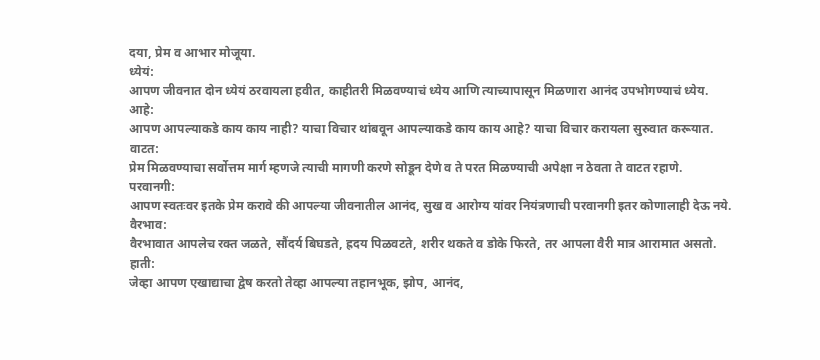दया, प्रेम व आभार मोजूया.
ध्येयं:
आपण जीवनात दोन ध्येयं ठरवायला हवीत, काहीतरी मिळवण्याचं ध्येय आणि त्याच्यापासून मिळणारा आनंद उपभोगण्याचं ध्येय.
आहे:
आपण आपल्याकडे काय काय नाही? याचा विचार थांबवून आपल्याकडे काय काय आहे? याचा विचार करायला सुरुवात करूयात.
वाटत:
प्रेम मिळवण्याचा सर्वोत्तम मार्ग म्हणजे त्याची मागणी करणे सोडून देणे व ते परत मिळण्याची अपेक्षा न ठेवता ते वाटत रहाणे.
परवानगी:
आपण स्वतःवर इतके प्रेम करावे की आपल्या जीवनातील आनंद, सुख व आरोग्य यांवर नियंत्रणाची परवानगी इतर कोणालाही देऊ नये.
वैरभाव:
वैरभावात आपलेच रक्त जळते, सौंदर्य बिघडते, ह्रदय पिळवटते, शरीर थकते व डोके फिरते, तर आपला वैरी मात्र आरामात असतो.
हाती:
जेव्हा आपण एखाद्याचा द्वेष करतो तेव्हा आपल्या तहानभूक, झोप, आनंद,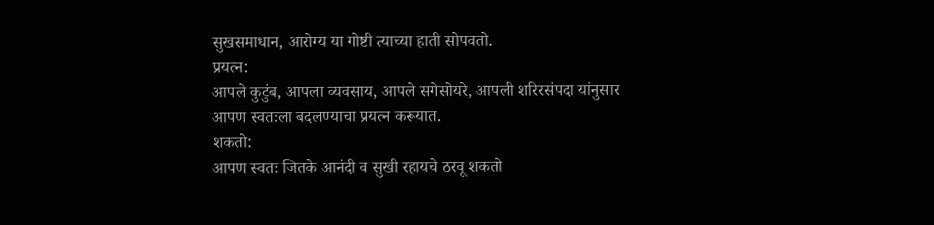सुखसमाधान, आरोग्य या गोष्टी त्याच्या हाती सोपवतो.
प्रयत्न:
आपले कुटुंब, आपला व्यवसाय, आपले सगेसोयरे, आपली शरिरसंपदा यांनुसार आपण स्वतःला बदलण्याचा प्रयत्न करूयात.
शकतो:
आपण स्वतः जितके आनंदी व सुखी रहायचे ठरवू शकतो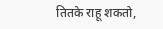तितके राहू शकतो,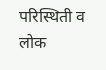परिस्थिती व लोक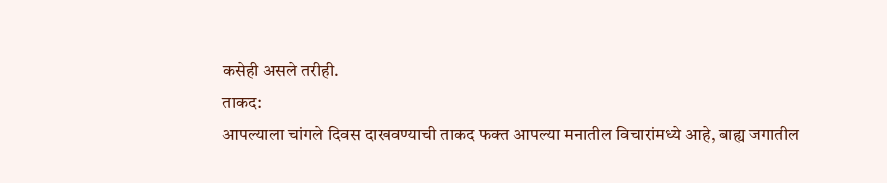कसेही असले तरीही.
ताकद:
आपल्याला चांगले दिवस दाखवण्याची ताकद फक्त आपल्या मनातील विचारांमध्ये आहे, बाह्य जगातील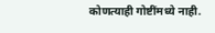कोणत्याही गोष्टींमध्ये नाही.